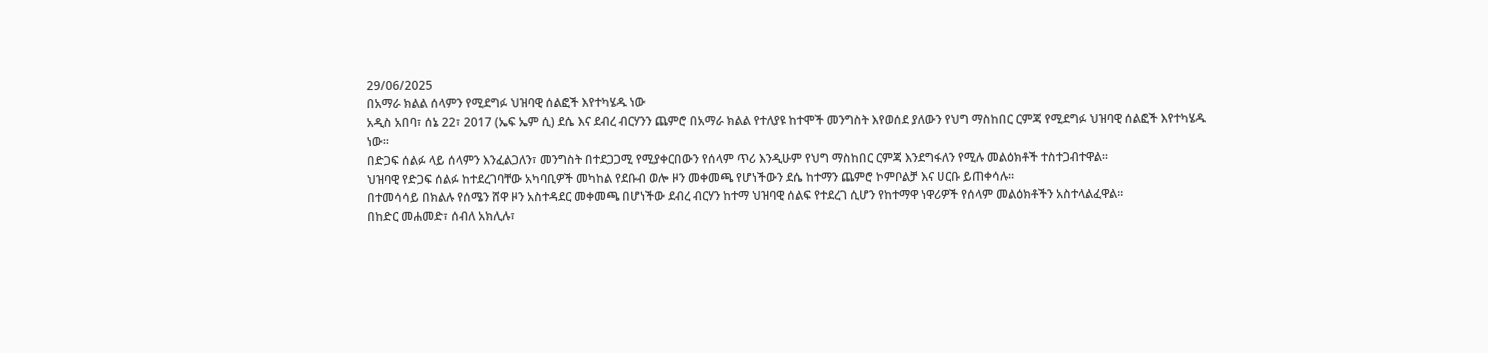29/06/2025
በአማራ ክልል ሰላምን የሚደግፉ ህዝባዊ ሰልፎች እየተካሄዱ ነው
አዲስ አበባ፣ ሰኔ 22፣ 2017 (ኤፍ ኤም ሲ) ደሴ እና ደብረ ብርሃንን ጨምሮ በአማራ ክልል የተለያዩ ከተሞች መንግስት እየወሰደ ያለውን የህግ ማስከበር ርምጃ የሚደግፉ ህዝባዊ ሰልፎች እየተካሄዱ ነው፡፡
በድጋፍ ሰልፉ ላይ ሰላምን እንፈልጋለን፣ መንግስት በተደጋጋሚ የሚያቀርበውን የሰላም ጥሪ እንዲሁም የህግ ማስከበር ርምጃ እንደግፋለን የሚሉ መልዕክቶች ተስተጋብተዋል፡፡
ህዝባዊ የድጋፍ ሰልፉ ከተደረገባቸው አካባቢዎች መካከል የደቡብ ወሎ ዞን መቀመጫ የሆነችውን ደሴ ከተማን ጨምሮ ኮምቦልቻ እና ሀርቡ ይጠቀሳሉ፡፡
በተመሳሳይ በክልሉ የሰሜን ሸዋ ዞን አስተዳደር መቀመጫ በሆነችው ደብረ ብርሃን ከተማ ህዝባዊ ሰልፍ የተደረገ ሲሆን የከተማዋ ነዋሪዎች የሰላም መልዕክቶችን አስተላልፈዋል፡፡
በከድር መሐመድ፣ ሰብለ አክሊሉ፣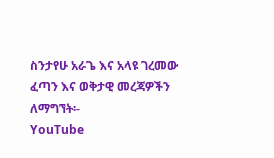ስንታየሁ አራጌ እና አላዩ ገረመው
ፈጣን እና ወቅታዊ መረጃዎችን ለማግኘት፡-
YouTube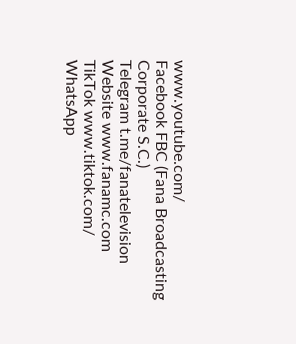www.youtube.com/
Facebook FBC (Fana Broadcasting Corporate S.C.)
Telegram t.me/fanatelevision
Website www.fanamc.com
TikTok www.tiktok.com/
WhatsApp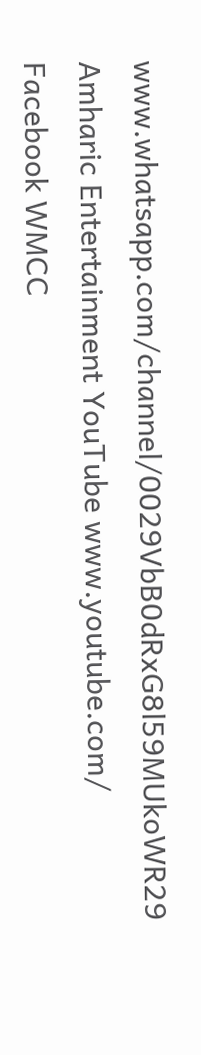www.whatsapp.com/channel/0029VbB0dRxG8l59MUkoWR29
Amharic Entertainment YouTube www.youtube.com/
Facebook WMCC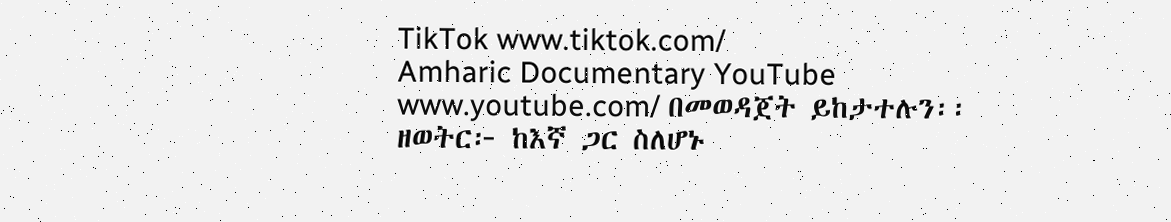TikTok www.tiktok.com/
Amharic Documentary YouTube www.youtube.com/ በመወዳጀት ይከታተሉን፡፡
ዘወትር፦ ከእኛ ጋር ስለሆኑ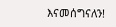እናመሰግናለን!